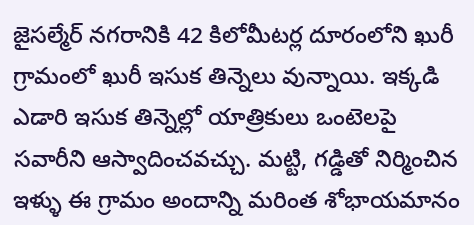జైసల్మేర్ నగరానికి 42 కిలోమీటర్ల దూరంలోని ఖురీ గ్రామంలో ఖురీ ఇసుక తిన్నెలు వున్నాయి. ఇక్కడి ఎడారి ఇసుక తిన్నెల్లో యాత్రికులు ఒంటెలపై సవారీని ఆస్వాదించవచ్చు. మట్టి, గడ్డితో నిర్మించిన ఇళ్ళు ఈ గ్రామం అందాన్ని మరింత శోభాయమానం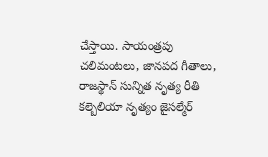చేస్తాయి. సాయంత్రపు చలిమంటలు, జానపద గీతాలు, రాజస్థాన్ సున్నిత నృత్య రీతి కల్బెలియా నృత్యం జైసల్మేర్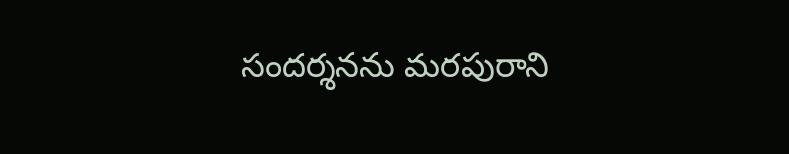సందర్శనను మరపురాని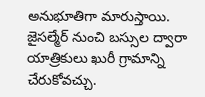అనుభూతిగా మారుస్తాయి. జైసల్మేర్ నుంచి బస్సుల ద్వారా యాత్రికులు ఖురీ గ్రామాన్ని చేరుకోవచ్చు.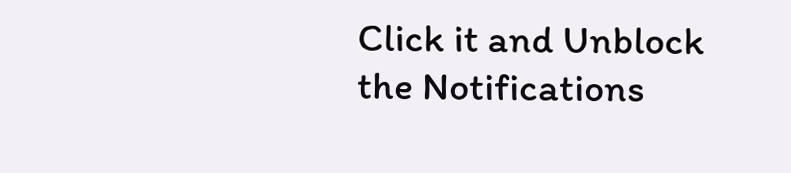Click it and Unblock the Notifications